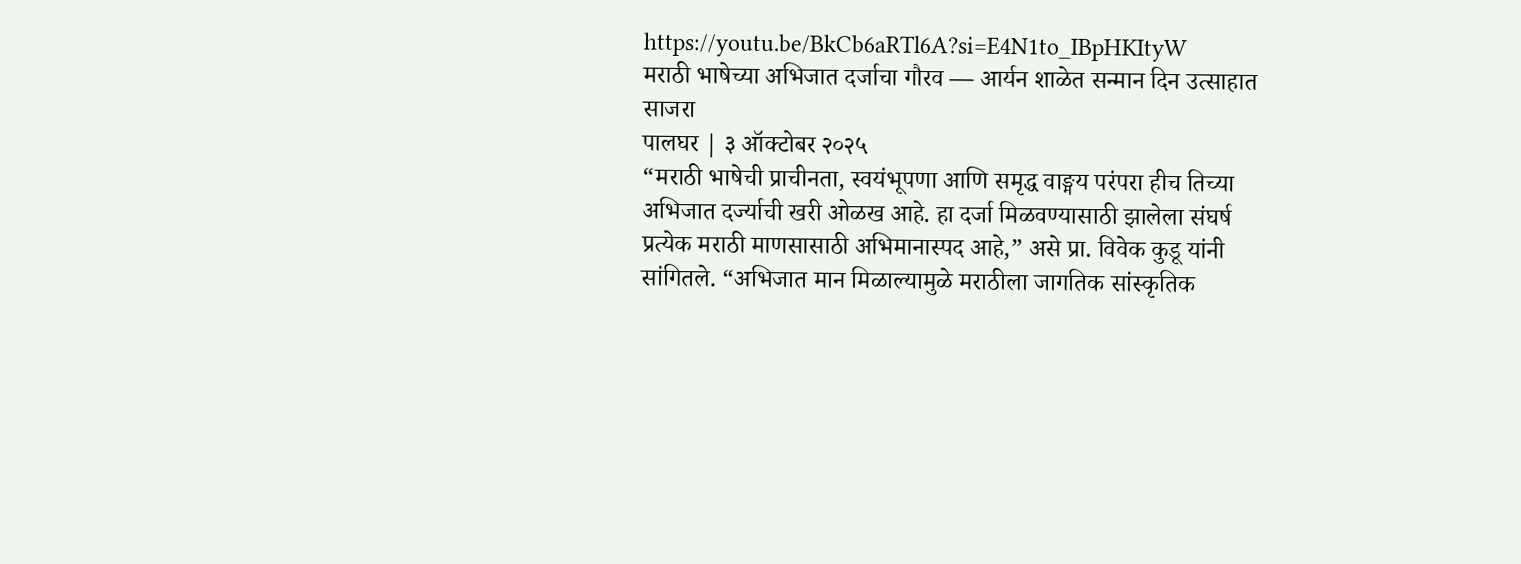https://youtu.be/BkCb6aRTl6A?si=E4N1to_IBpHKItyW
मराठी भाषेच्या अभिजात दर्जाचा गौरव — आर्यन शाळेत सन्मान दिन उत्साहात साजरा
पालघर | ३ ऑक्टोबर २०२५
“मराठी भाषेची प्राचीनता, स्वयंभूपणा आणि समृद्ध वाङ्मय परंपरा हीच तिच्या अभिजात दर्ज्याची खरी ओळख आहे. हा दर्जा मिळवण्यासाठी झालेला संघर्ष प्रत्येक मराठी माणसासाठी अभिमानास्पद आहे,” असे प्रा. विवेक कुडू यांनी सांगितले. “अभिजात मान मिळाल्यामुळे मराठीला जागतिक सांस्कृतिक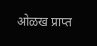ओळख प्राप्त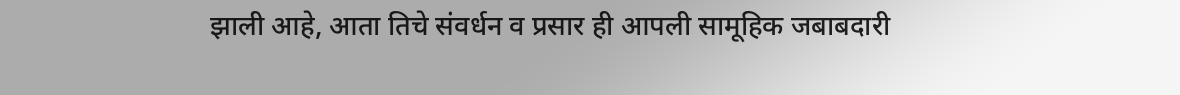झाली आहे, आता तिचे संवर्धन व प्रसार ही आपली सामूहिक जबाबदारी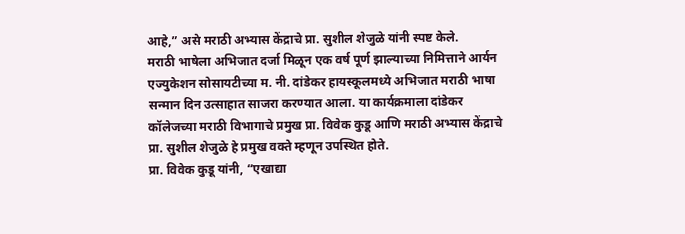आहे,” असे मराठी अभ्यास केंद्राचे प्रा. सुशील शेजुळे यांनी स्पष्ट केले.
मराठी भाषेला अभिजात दर्जा मिळून एक वर्ष पूर्ण झाल्याच्या निमित्ताने आर्यन एज्युकेशन सोसायटीच्या म. नी. दांडेकर हायस्कूलमध्ये अभिजात मराठी भाषा सन्मान दिन उत्साहात साजरा करण्यात आला. या कार्यक्रमाला दांडेकर कॉलेजच्या मराठी विभागाचे प्रमुख प्रा. विवेक कुडू आणि मराठी अभ्यास केंद्राचे प्रा. सुशील शेजुळे हे प्रमुख वक्ते म्हणून उपस्थित होते.
प्रा. विवेक कुडू यांनी, “एखाद्या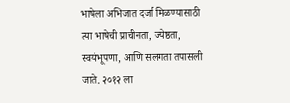भाषेला अभिजात दर्जा मिळण्यासाठी त्या भाषेची प्राचीनता, ज्येष्ठता, स्वयंभूपणा, आणि सलगता तपासली जाते. २०१२ ला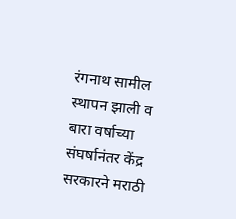रंगनाथ सामील स्थापन झाली व बारा वर्षाच्या संघर्षानंतर केंद्र सरकारने मराठी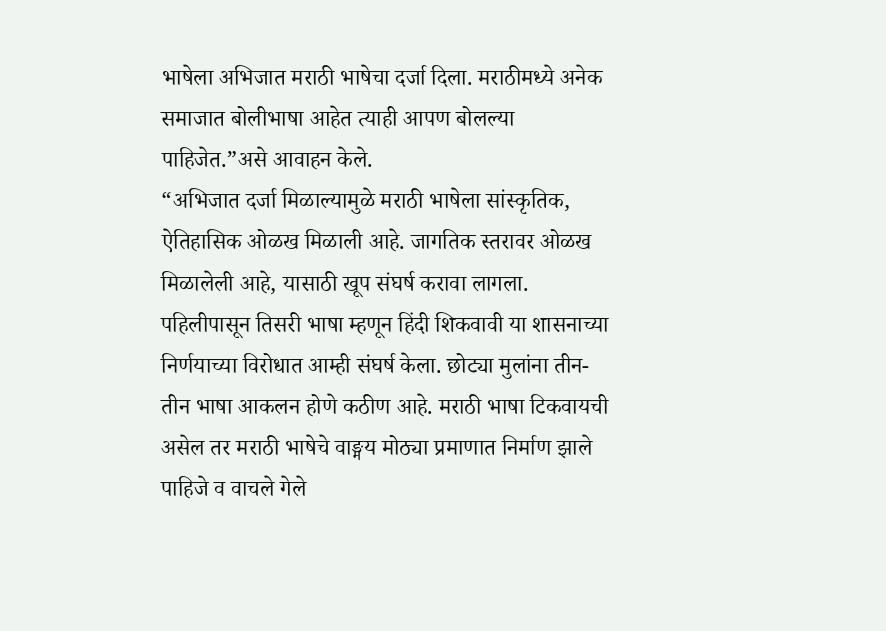भाषेला अभिजात मराठी भाषेचा दर्जा दिला. मराठीमध्ये अनेक समाजात बोलीभाषा आहेत त्याही आपण बोलल्या पाहिजेत.”असे आवाहन केले.
“अभिजात दर्जा मिळाल्यामुळे मराठी भाषेला सांस्कृतिक, ऐतिहासिक ओळख मिळाली आहे. जागतिक स्तरावर ओळख मिळालेली आहे, यासाठी खूप संघर्ष करावा लागला. पहिलीपासून तिसरी भाषा म्हणून हिंदी शिकवावी या शासनाच्या निर्णयाच्या विरोधात आम्ही संघर्ष केला. छोट्या मुलांना तीन-तीन भाषा आकलन होणे कठीण आहे. मराठी भाषा टिकवायची असेल तर मराठी भाषेचे वाङ्मय मोठ्या प्रमाणात निर्माण झाले पाहिजे व वाचले गेले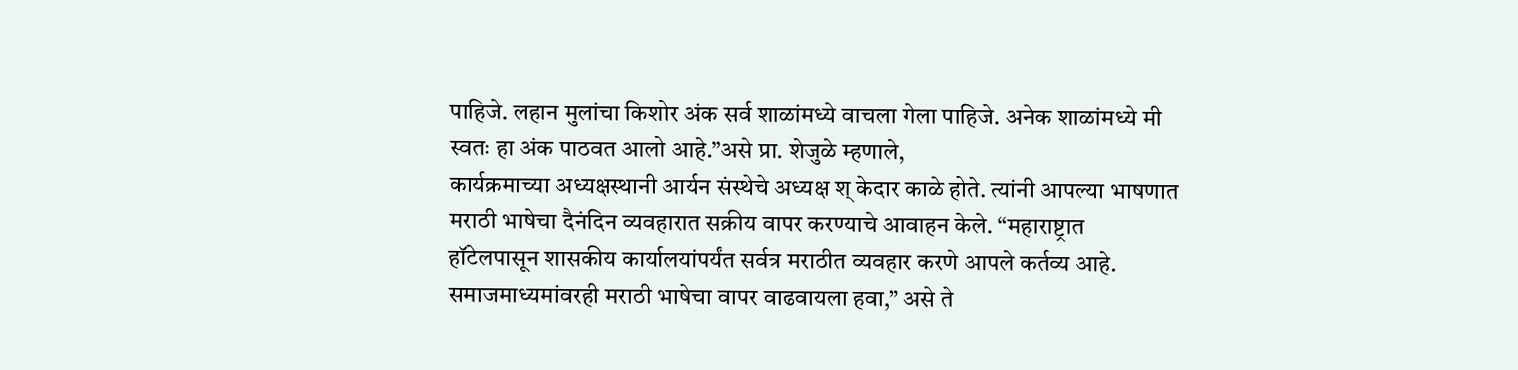पाहिजे. लहान मुलांचा किशोर अंक सर्व शाळांमध्ये वाचला गेला पाहिजे. अनेक शाळांमध्ये मी स्वतः हा अंक पाठवत आलो आहे.”असे प्रा. शेजुळे म्हणाले,
कार्यक्रमाच्या अध्यक्षस्थानी आर्यन संस्थेचे अध्यक्ष श् केदार काळे होते. त्यांनी आपल्या भाषणात मराठी भाषेचा दैनंदिन व्यवहारात सक्रीय वापर करण्याचे आवाहन केले. “महाराष्ट्रात हॉटेलपासून शासकीय कार्यालयांपर्यंत सर्वत्र मराठीत व्यवहार करणे आपले कर्तव्य आहे. समाजमाध्यमांवरही मराठी भाषेचा वापर वाढवायला हवा,” असे ते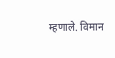म्हणाले. विमान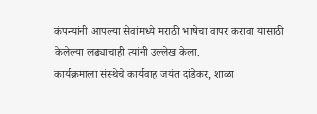कंपन्यांनी आपल्या सेवांमध्ये मराठी भाषेचा वापर करावा यासाठी केलेल्या लढ्याचाही त्यांनी उल्लेख केला.
कार्यक्रमाला संस्थेचे कार्यवाह जयंत दांडेकर, शाळा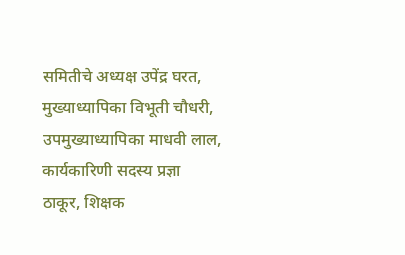समितीचे अध्यक्ष उपेंद्र घरत, मुख्याध्यापिका विभूती चौधरी, उपमुख्याध्यापिका माधवी लाल, कार्यकारिणी सदस्य प्रज्ञा ठाकूर, शिक्षक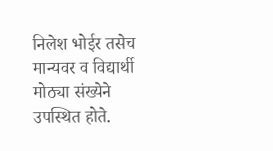निलेश भोईर तसेच मान्यवर व विद्यार्थी मोठ्या संख्येने उपस्थित होते.